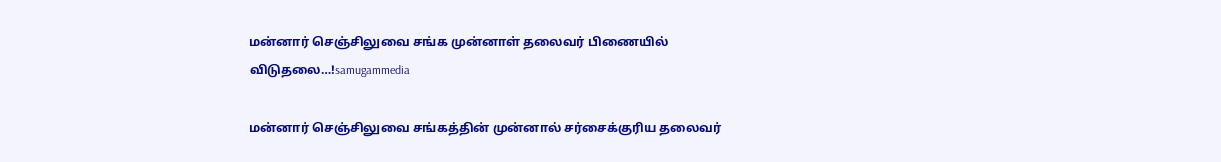மன்னார் செஞ்சிலுவை சங்க முன்னாள் தலைவர் பிணையில் விடுதலை…!samugammedia

மன்னார் செஞ்சிலுவை சங்கத்தின் முன்னால் சர்சைக்குரிய தலைவர்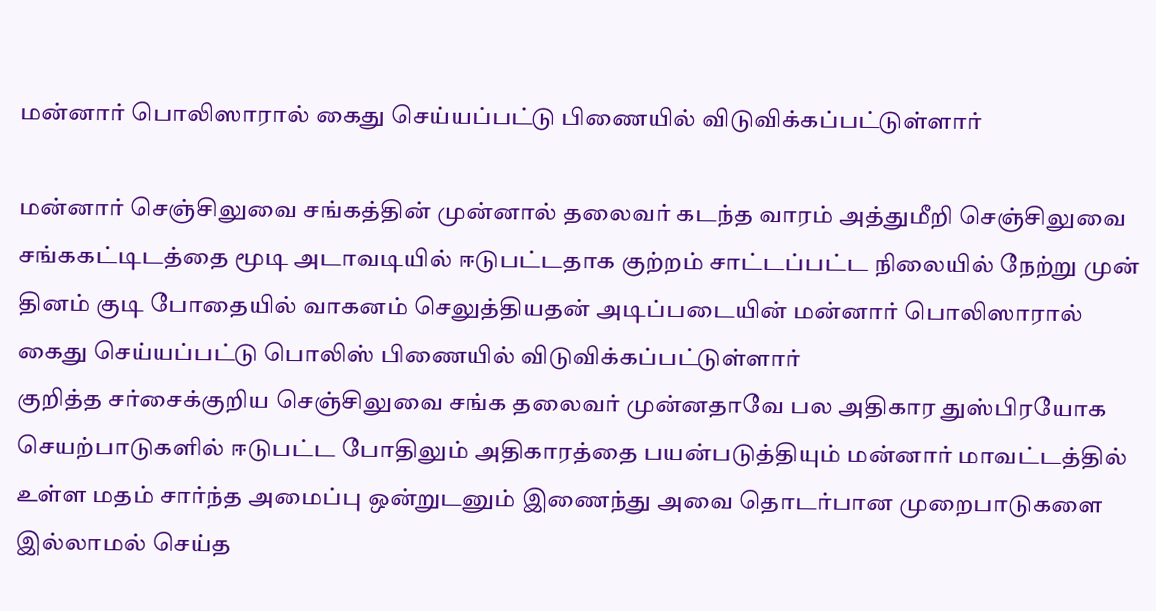மன்னார் பொலிஸாரால் கைது செய்யப்பட்டு பிணையில் விடுவிக்கப்பட்டுள்ளார்

மன்னார் செஞ்சிலுவை சங்கத்தின் முன்னால் தலைவர் கடந்த வாரம் அத்துமீறி செஞ்சிலுவை சங்ககட்டிடத்தை மூடி அடாவடியில் ஈடுபட்டதாக குற்றம் சாட்டப்பட்ட நிலையில் நேற்று முன் தினம் குடி போதையில் வாகனம் செலுத்தியதன் அடிப்படையின் மன்னார் பொலிஸாரால் கைது செய்யப்பட்டு பொலிஸ் பிணையில் விடுவிக்கப்பட்டுள்ளார்
குறித்த சர்சைக்குறிய செஞ்சிலுவை சங்க தலைவர் முன்னதாவே பல அதிகார துஸ்பிரயோக செயற்பாடுகளில் ஈடுபட்ட போதிலும் அதிகாரத்தை பயன்படுத்தியும் மன்னார் மாவட்டத்தில் உள்ள மதம் சார்ந்த அமைப்பு ஒன்றுடனும் இணைந்து அவை தொடர்பான முறைபாடுகளை இல்லாமல் செய்த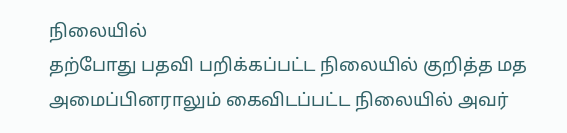நிலையில்
தற்போது பதவி பறிக்கப்பட்ட நிலையில் குறித்த மத அமைப்பினராலும் கைவிடப்பட்ட நிலையில் அவர்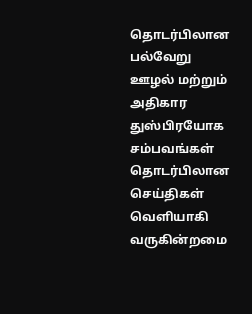தொடர்பிலான பல்வேறு ஊழல் மற்றும் அதிகார துஸ்பிரயோக சம்பவங்கள் தொடர்பிலான செய்திகள் வெளியாகி வருகின்றமை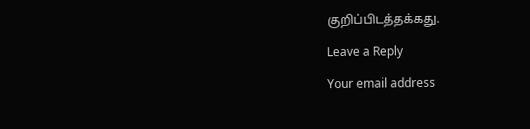குறிப்பிடத்தக்கது.

Leave a Reply

Your email address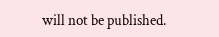will not be published.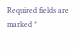Required fields are marked *